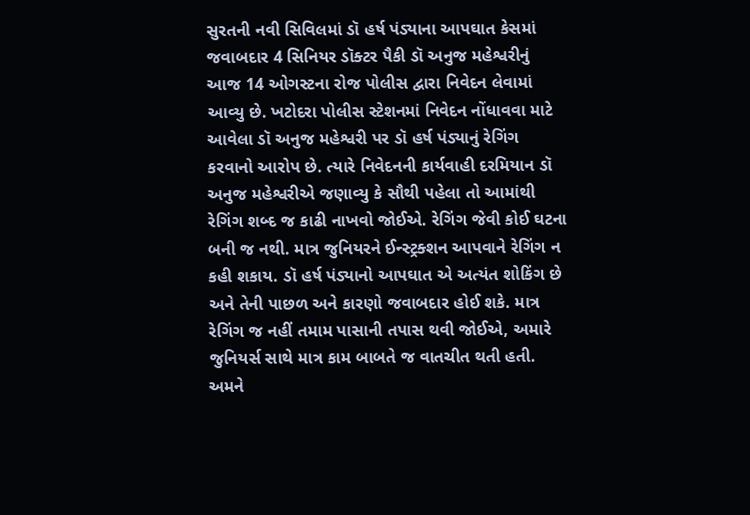સુરતની નવી સિવિલમાં ડૉ હર્ષ પંડ્યાના આપઘાત કેસમાં જવાબદાર 4 સિનિયર ડૉક્ટર પૈકી ડૉ અનુજ મહેશ્વરીનું આજ 14 ઓગસ્ટના રોજ પોલીસ દ્વારા નિવેદન લેવામાં આવ્યુ છે. ખટોદરા પોલીસ સ્ટેશનમાં નિવેદન નોંધાવવા માટે આવેલા ડૉ અનુજ મહેશ્વરી પર ડૉ હર્ષ પંડ્યાનું રેગિંગ કરવાનો આરોપ છે. ત્યારે નિવેદનની કાર્યવાહી દરમિયાન ડૉ અનુજ મહેશ્વરીએ જણાવ્યુ કે સૌથી પહેલા તો આમાંથી રેગિંગ શબ્દ જ કાઢી નાખવો જોઈએ. રેગિંગ જેવી કોઈ ઘટના બની જ નથી. માત્ર જુનિયરને ઈન્સ્ટ્રક્શન આપવાને રેગિંગ ન કહી શકાય. ડૉ હર્ષ પંડ્યાનો આપઘાત એ અત્યંત શોકિંગ છે અને તેની પાછળ અને કારણો જવાબદાર હોઈ શકે. માત્ર રેગિંગ જ નહીં તમામ પાસાની તપાસ થવી જોઈએ, અમારે જુનિયર્સ સાથે માત્ર કામ બાબતે જ વાતચીત થતી હતી. અમને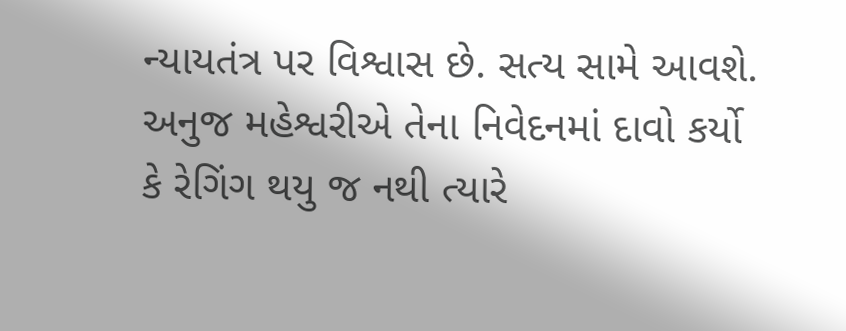ન્યાયતંત્ર પર વિશ્વાસ છે. સત્ય સામે આવશે.
અનુજ મહેશ્વરીએ તેના નિવેદનમાં દાવો કર્યો કે રેગિંગ થયુ જ નથી ત્યારે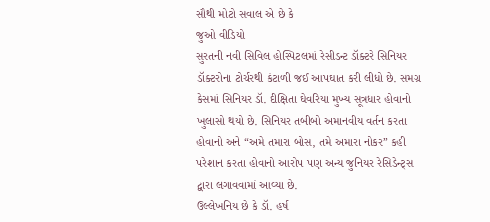સૌથી મોટો સવાલ એ છે કે
જુઓ વીડિયો
સુરતની નવી સિવિલ હોસ્પિટલમાં રેસીડન્ટ ડૉક્ટરે સિનિયર ડૉક્ટરોના ટોર્ચરથી કંટાળી જઈ આપઘાત કરી લીધો છે. સમગ્ર કેસમાં સિનિયર ડૉ. દીક્ષિતા ઘેવરિયા મુખ્ય સૂત્રધાર હોવાનો ખુલાસો થયો છે. સિનિયર તબીબો અમાનવીય વર્તન કરતા હોવાનો અને “અમે તમારા બોસ, તમે અમારા નોકર” કહી પરેશાન કરતા હોવાનો આરોપ પણ અન્ય જુનિયર રેસિડેન્ટ્સ દ્વારા લગાવવામાં આવ્યા છે.
ઉલ્લેખનિય છે કે ડૉ. હર્ષ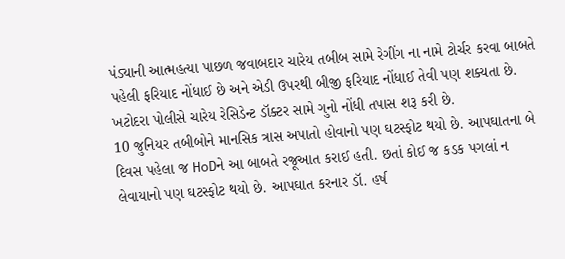પંડ્યાની આત્મહત્યા પાછળ જવાબદાર ચારેય તબીબ સામે રેગીંગ ના નામે ટોર્ચર કરવા બાબતે પહેલી ફરિયાદ નોંધાઈ છે અને એડી ઉપરથી બીજી ફરિયાદ નોંધાઈ તેવી પણ શક્યતા છે. ખટોદરા પોલીસે ચારેય રેસિડેન્ટ ડૉક્ટર સામે ગુનો નોંધી તપાસ શરૂ કરી છે.
10 જુનિયર તબીબોને માનસિક ત્રાસ અપાતો હોવાનો પણ ઘટસ્ફોટ થયો છે. આપઘાતના બે દિવસ પહેલા જ HoDને આ બાબતે રજૂઆત કરાઈ હતી. છતાં કોઈ જ કડક પગલાં ન લેવાયાનો પણ ઘટસ્ફોટ થયો છે. આપઘાત કરનાર ડૉ. હર્ષ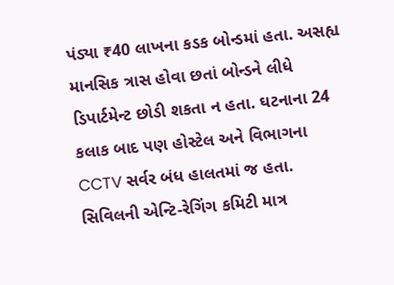પંડ્યા ₹40 લાખના કડક બોન્ડમાં હતા. અસહ્ય માનસિક ત્રાસ હોવા છતાં બોન્ડને લીધે ડિપાર્ટમેન્ટ છોડી શકતા ન હતા. ઘટનાના 24 કલાક બાદ પણ હોસ્ટેલ અને વિભાગના CCTV સર્વર બંધ હાલતમાં જ હતા. સિવિલની એન્ટિ-રેગિંગ કમિટી માત્ર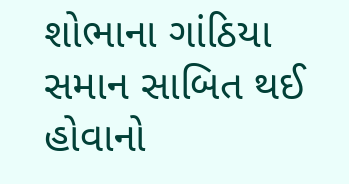શોભાના ગાંઠિયા સમાન સાબિત થઈ હોવાનો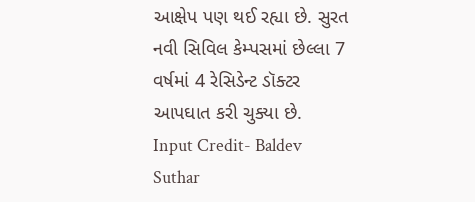આક્ષેપ પણ થઈ રહ્યા છે. સુરત નવી સિવિલ કેમ્પસમાં છેલ્લા 7 વર્ષમાં 4 રેસિડેન્ટ ડૉક્ટર આપઘાત કરી ચુક્યા છે.
Input Credit- Baldev Suthar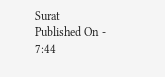Surat
Published On - 7:44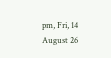pm, Fri, 14 August 26